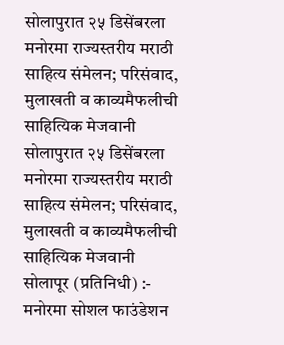सोलापुरात २५ डिसेंबरला मनोरमा राज्यस्तरीय मराठी साहित्य संमेलन; परिसंवाद, मुलाखती व काव्यमैफलीची साहित्यिक मेजवानी
सोलापुरात २५ डिसेंबरला मनोरमा राज्यस्तरीय मराठी साहित्य संमेलन; परिसंवाद, मुलाखती व काव्यमैफलीची साहित्यिक मेजवानी
सोलापूर (प्रतिनिधी) :- मनोरमा सोशल फाउंडेशन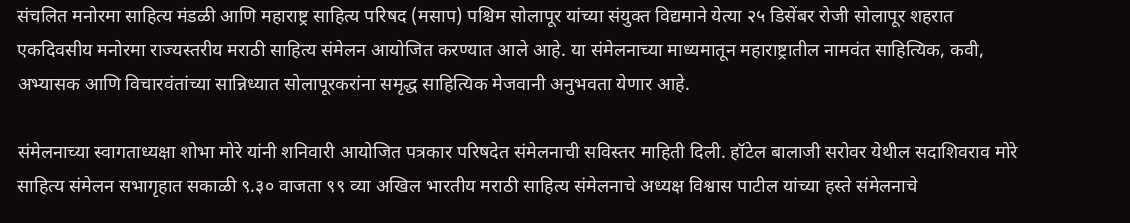संचलित मनोरमा साहित्य मंडळी आणि महाराष्ट्र साहित्य परिषद (मसाप) पश्चिम सोलापूर यांच्या संयुक्त विद्यमाने येत्या २५ डिसेंबर रोजी सोलापूर शहरात एकदिवसीय मनोरमा राज्यस्तरीय मराठी साहित्य संमेलन आयोजित करण्यात आले आहे. या संमेलनाच्या माध्यमातून महाराष्ट्रातील नामवंत साहित्यिक, कवी, अभ्यासक आणि विचारवंतांच्या सान्निध्यात सोलापूरकरांना समृद्ध साहित्यिक मेजवानी अनुभवता येणार आहे.

संमेलनाच्या स्वागताध्यक्षा शोभा मोरे यांनी शनिवारी आयोजित पत्रकार परिषदेत संमेलनाची सविस्तर माहिती दिली. हॉटेल बालाजी सरोवर येथील सदाशिवराव मोरे साहित्य संमेलन सभागृहात सकाळी ९.३० वाजता ९९ व्या अखिल भारतीय मराठी साहित्य संमेलनाचे अध्यक्ष विश्वास पाटील यांच्या हस्ते संमेलनाचे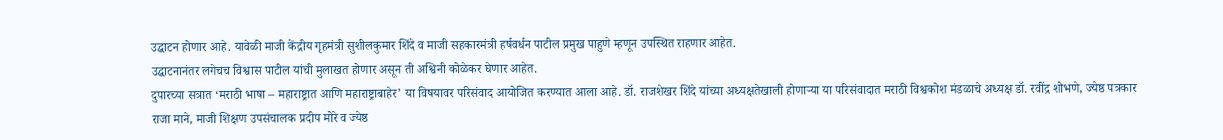उद्घाटन होणार आहे. यावेळी माजी केंद्रीय गृहमंत्री सुशीलकुमार शिंदे व माजी सहकारमंत्री हर्षवर्धन पाटील प्रमुख पाहुणे म्हणून उपस्थित राहणार आहेत.
उद्घाटनानंतर लगेचच विश्वास पाटील यांची मुलाखत होणार असून ती अश्विनी कोळेकर घेणार आहेत.
दुपारच्या सत्रात ‘मराठी भाषा – महाराष्ट्रात आणि महाराष्ट्राबाहेर’ या विषयावर परिसंवाद आयोजित करण्यात आला आहे. डॉ. राजशेखर शिंदे यांच्या अध्यक्षतेखाली होणाऱ्या या परिसंवादात मराठी विश्वकोश मंडळाचे अध्यक्ष डॉ. रवींद्र शोभणे, ज्येष्ठ पत्रकार राजा माने, माजी शिक्षण उपसंचालक प्रदीप मोरे व ज्येष्ठ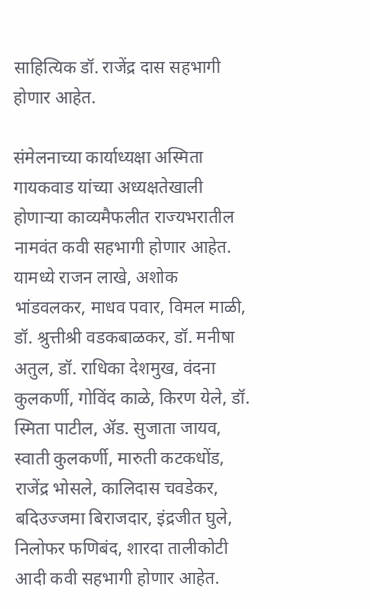साहित्यिक डॉ. राजेंद्र दास सहभागी होणार आहेत.

संमेलनाच्या कार्याध्यक्षा अस्मिता गायकवाड यांच्या अध्यक्षतेखाली होणाऱ्या काव्यमैफलीत राज्यभरातील नामवंत कवी सहभागी होणार आहेत. यामध्ये राजन लाखे, अशोक भांडवलकर, माधव पवार, विमल माळी, डॉ. श्रुत्तीश्री वडकबाळकर, डॉ. मनीषा अतुल, डॉ. राधिका देशमुख, वंदना कुलकर्णी, गोविंद काळे, किरण येले, डॉ. स्मिता पाटील, ॲड. सुजाता जायव, स्वाती कुलकर्णी, मारुती कटकधोंड, राजेंद्र भोसले, कालिदास चवडेकर, बदिउज्जमा बिराजदार, इंद्रजीत घुले, निलोफर फणिबंद, शारदा तालीकोटी आदी कवी सहभागी होणार आहेत.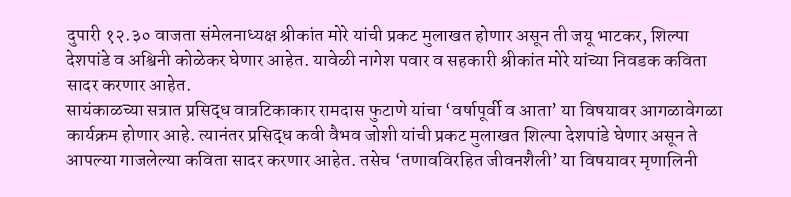दुपारी १२.३० वाजता संमेलनाध्यक्ष श्रीकांत मोरे यांची प्रकट मुलाखत होणार असून ती जयू भाटकर, शिल्पा देशपांडे व अश्विनी कोळेकर घेणार आहेत. यावेळी नागेश पवार व सहकारी श्रीकांत मोरे यांच्या निवडक कविता सादर करणार आहेत.
सायंकाळच्या सत्रात प्रसिद्ध वात्रटिकाकार रामदास फुटाणे यांचा ‘वर्षापूर्वी व आता’ या विषयावर आगळावेगळा कार्यक्रम होणार आहे. त्यानंतर प्रसिद्ध कवी वैभव जोशी यांची प्रकट मुलाखत शिल्पा देशपांडे घेणार असून ते आपल्या गाजलेल्या कविता सादर करणार आहेत. तसेच ‘तणावविरहित जीवनशैली’ या विषयावर मृणालिनी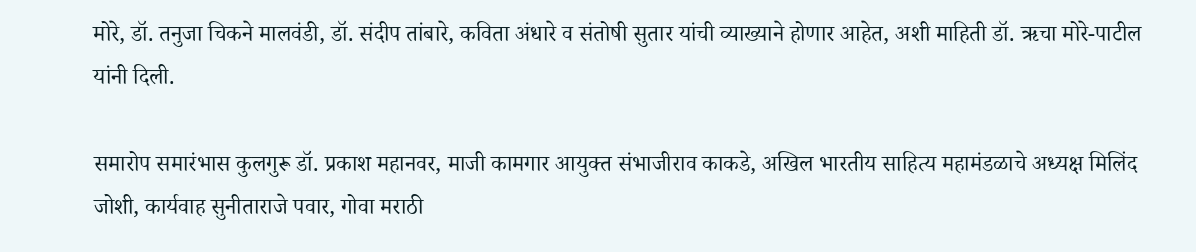मोरे, डॉ. तनुजा चिकने मालवंडी, डॉ. संदीप तांबारे, कविता अंधारे व संतोषी सुतार यांची व्याख्याने होणार आहेत, अशी माहिती डॉ. ऋचा मोरे-पाटील यांनी दिली.

समारोप समारंभास कुलगुरू डॉ. प्रकाश महानवर, माजी कामगार आयुक्त संभाजीराव काकडे, अखिल भारतीय साहित्य महामंडळाचे अध्यक्ष मिलिंद जोशी, कार्यवाह सुनीताराजे पवार, गोवा मराठी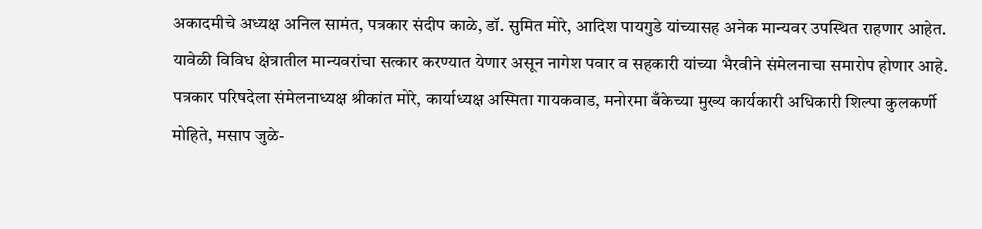अकादमीचे अध्यक्ष अनिल सामंत, पत्रकार संदीप काळे, डॉ. सुमित मोरे, आदिश पायगुडे यांच्यासह अनेक मान्यवर उपस्थित राहणार आहेत. यावेळी विविध क्षेत्रातील मान्यवरांचा सत्कार करण्यात येणार असून नागेश पवार व सहकारी यांच्या भैरवीने संमेलनाचा समारोप होणार आहे.
पत्रकार परिषदेला संमेलनाध्यक्ष श्रीकांत मोरे, कार्याध्यक्ष अस्मिता गायकवाड, मनोरमा बँकेच्या मुख्य कार्यकारी अधिकारी शिल्पा कुलकर्णी मोहिते, मसाप जुळे-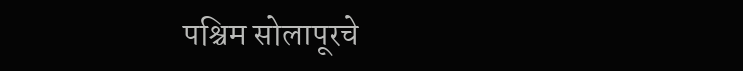पश्चिम सोलापूरचे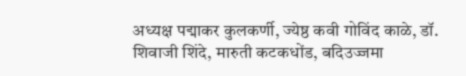अध्यक्ष पद्माकर कुलकर्णी, ज्येष्ठ कवी गोविंद काळे, डॉ. शिवाजी शिंदे, मारुती कटकधोंड, बदिउज्जमा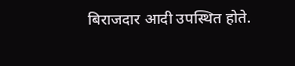बिराजदार आदी उपस्थित होते.